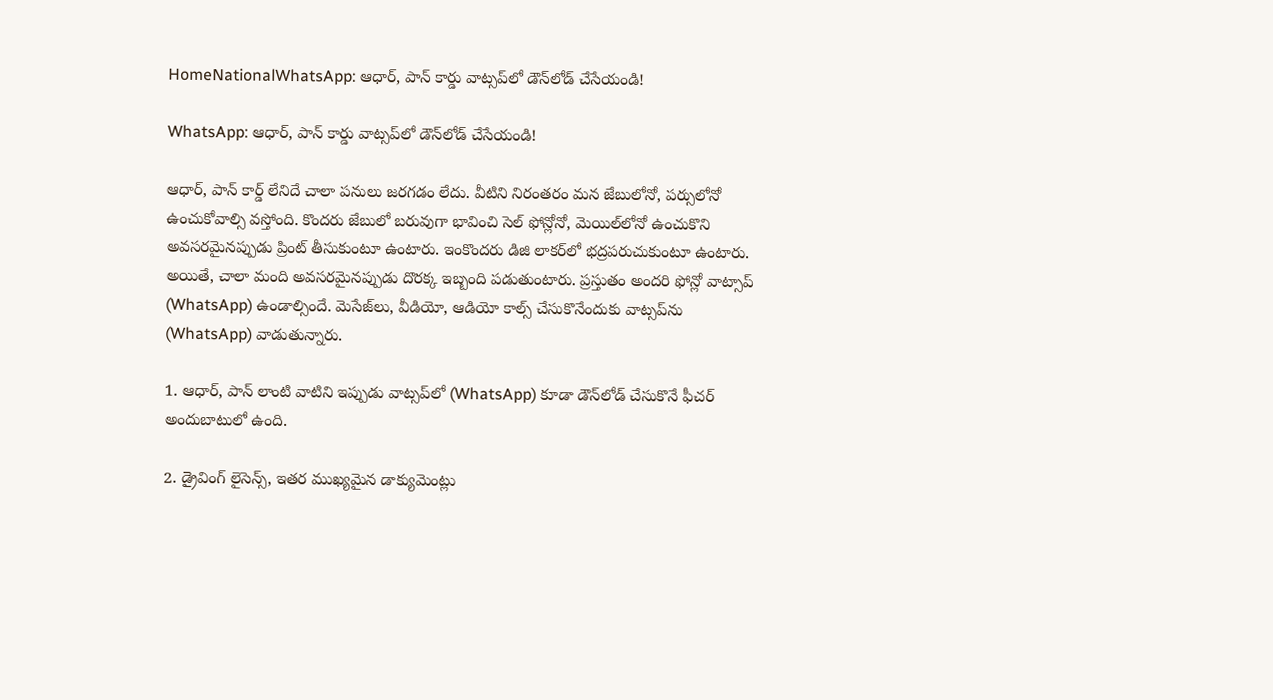HomeNationalWhatsApp: ఆధార్, పాన్‌ కార్డు వాట్సప్‌లో డౌన్‌లోడ్‌ చేసేయండి!

WhatsApp: ఆధార్, పాన్‌ కార్డు వాట్సప్‌లో డౌన్‌లోడ్‌ చేసేయండి!

ఆధార్, పాన్ కార్డ్ లేనిదే చాలా పనులు జరగడం లేదు. వీటిని నిరంతరం మన జేబులోనో, పర్సులోనో ఉంచుకోవాల్సి వస్తోంది. కొందరు జేబులో బరువుగా భావించి సెల్ ఫోన్లోనో, మెయిల్‌లోనో ఉంచుకొని అవసరమైనప్పుడు ప్రింట్ తీసుకుంటూ ఉంటారు. ఇంకొందరు డిజి లాకర్‌లో భద్రపరుచుకుంటూ ఉంటారు. అయితే, చాలా మంది అవసరమైనప్పుడు దొరక్క ఇబ్బంది పడుతుంటారు. ప్రస్తుతం అందరి ఫోన్లో వాట్సాప్‌ (WhatsApp) ఉండాల్సిందే. మెసేజ్‌లు, వీడియో, ఆడియో కాల్స్‌ చేసుకొనేందుకు వాట్సప్‌ను (WhatsApp) వాడుతున్నారు.

1. ఆధార్‌, పాన్‌ లాంటి వాటిని ఇప్పుడు వాట్సప్‌లో (WhatsApp) కూడా డౌన్‌లోడ్‌ చేసుకొనే ఫీచర్ అందుబాటులో ఉంది.

2. డ్రైవింగ్ లైసెన్స్, ఇతర ముఖ్యమైన డాక్యుమెంట్లు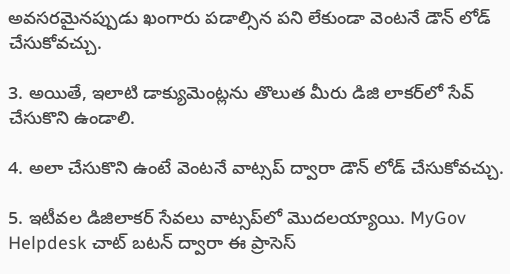అవసరమైనప్పుడు ఖంగారు పడాల్సిన పని లేకుండా వెంటనే డౌన్ లోడ్ చేసుకోవచ్చు.

3. అయితే, ఇలాటి డాక్యుమెంట్లను తొలుత మీరు డిజి లాకర్‌లో సేవ్ చేసుకొని ఉండాలి.

4. అలా చేసుకొని ఉంటే వెంటనే వాట్సప్ ద్వారా డౌన్ లోడ్ చేసుకోవచ్చు.

5. ఇటీవల డిజిలాకర్ సేవలు వాట్సప్‌లో మొదలయ్యాయి. MyGov Helpdesk చాట్ బటన్ ద్వారా ఈ ప్రాసెస్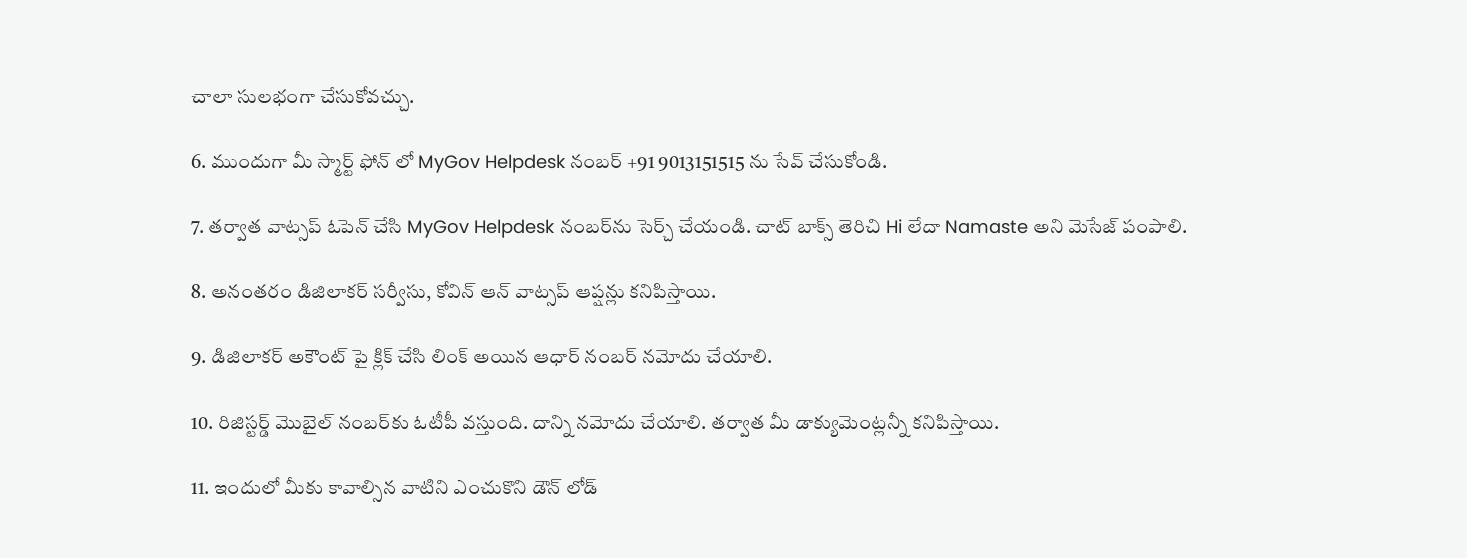చాలా సులభంగా చేసుకోవచ్చు.

6. ముందుగా మీ స్మార్ట్ ఫోన్ లో MyGov Helpdesk నంబర్ +91 9013151515 ను సేవ్ చేసుకోండి.

7. తర్వాత వాట్సప్ ఓపెన్ చేసి MyGov Helpdesk నంబర్‌ను సెర్చ్ చేయండి. చాట్ బాక్స్ తెరిచి Hi లేదా Namaste అని మెసేజ్ పంపాలి.

8. అనంతరం డిజిలాకర్ సర్వీసు, కోవిన్ ఆన్ వాట్సప్ ఆప్షన్లు కనిపిస్తాయి.

9. డిజిలాకర్ అకౌంట్ పై క్లిక్ చేసి లింక్ అయిన ఆధార్ నంబర్ నమోదు చేయాలి.

10. రిజిస్టర్డ్ మొబైల్ నంబర్‌కు ఓటీపీ వస్తుంది. దాన్ని నమోదు చేయాలి. తర్వాత మీ డాక్యుమెంట్లన్నీ కనిపిస్తాయి.

11. ఇందులో మీకు కావాల్సిన వాటిని ఎంచుకొని డౌన్ లోడ్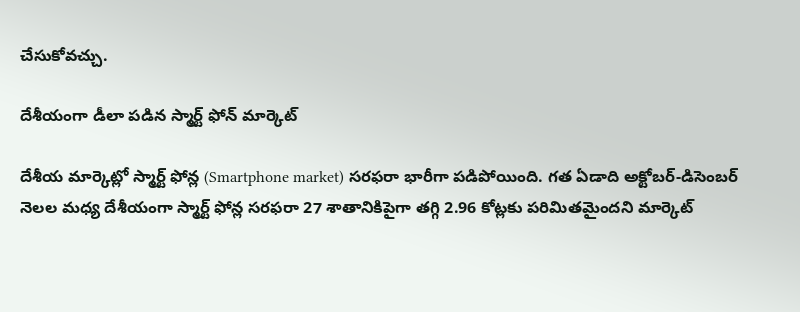చేసుకోవచ్చు.

దేశీయంగా డీలా పడిన స్మార్ట్‌ ఫోన్‌ మార్కెట్‌

దేశీయ మార్కెట్లో స్మార్ట్‌ ఫోన్ల (Smartphone market) సరఫరా భారీగా పడిపోయింది. గత ఏడాది అక్టోబర్‌-డిసెంబర్‌ నెలల మధ్య దేశీయంగా స్మార్ట్‌ ఫోన్ల సరఫరా 27 శాతానికిపైగా తగ్గి 2.96 కోట్లకు పరిమితమైందని మార్కెట్‌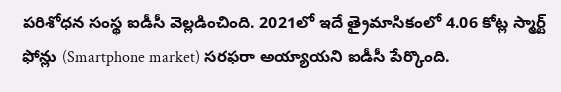పరిశోధన సంస్థ ఐడీసీ వెల్లడించింది. 2021లో ఇదే త్రైమాసికంలో 4.06 కోట్ల స్మార్ట్‌ ఫోన్లు (Smartphone market) సరఫరా అయ్యాయని ఐడీసీ పేర్కొంది.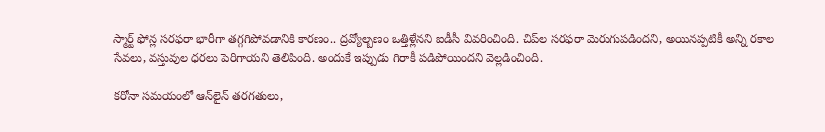స్మార్ట్‌ ఫోన్ల సరఫరా భారీగా తగ్గగిపోవడానికి కారణం.. ద్రవ్యోల్బణం ఒత్తిళ్లేనని ఐడీసీ వివరించింది. చిప్‌ల సరఫరా మెరుగుపడిందని, అయినప్పటికీ అన్ని రకాల సేవలు, వస్తువుల ధరలు పెరిగాయని తెలిపింది. అందుకే ఇప్పుడు గిరాకీ పడిపోయిందని వెల్లడించింది.

కరోనా సమయంలో ఆన్‌లైన్‌ తరగతులు,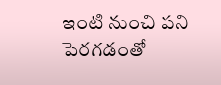ఇంటి నుంచి పని పెరగడంతో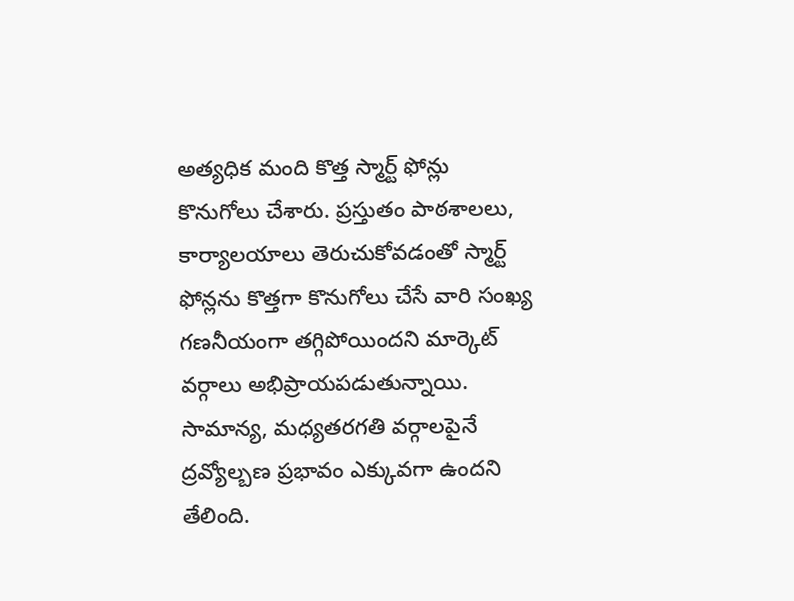అత్యధిక మంది కొత్త స్మార్ట్‌ ఫోన్లు కొనుగోలు చేశారు. ప్రస్తుతం పాఠశాలలు, కార్యాలయాలు తెరుచుకోవడంతో స్మార్ట్‌ ఫోన్లను కొత్తగా కొనుగోలు చేసే వారి సంఖ్య గణనీయంగా తగ్గిపోయిందని మార్కెట్‌ వర్గాలు అభిప్రాయపడుతున్నాయి. సామాన్య, మధ్యతరగతి వర్గాలపైనే ద్రవ్యోల్బణ ప్రభావం ఎక్కువగా ఉందని తేలింది.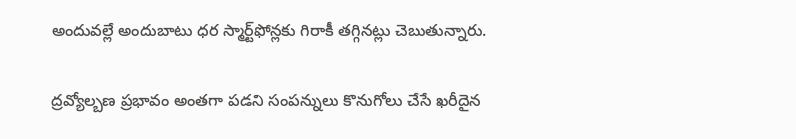అందువల్లే అందుబాటు ధర స్మార్ట్‌ఫోన్లకు గిరాకీ తగ్గినట్లు చెబుతున్నారు.

ద్రవ్యోల్బణ ప్రభావం అంతగా పడని సంపన్నులు కొనుగోలు చేసే ఖరీదైన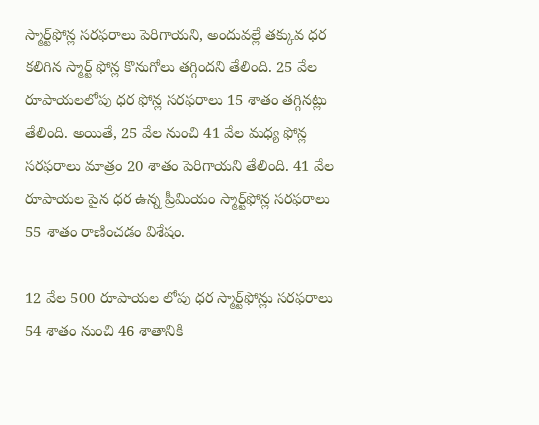స్మార్ట్‌ఫోన్ల సరఫరాలు పెరిగాయని, అందువల్లే తక్కువ ధర కలిగిన స్మార్ట్‌ ఫోన్ల కొనుగోలు తగ్గిందని తేలింది. 25 వేల రూపాయలలోపు ధర ఫోన్ల సరఫరాలు 15 శాతం తగ్గినట్లు తేలింది. అయితే, 25 వేల నుంచి 41 వేల మధ్య ఫోన్ల సరఫరాలు మాత్రం 20 శాతం పెరిగాయని తేలింది. 41 వేల రూపాయల పైన ధర ఉన్న ప్రీమియం స్మార్ట్‌ఫోన్ల సరఫరాలు 55 శాతం రాణించడం విశేషం.

12 వేల 500 రూపాయల లోపు ధర స్మార్ట్‌ఫోన్లు సరఫరాలు 54 శాతం నుంచి 46 శాతానికి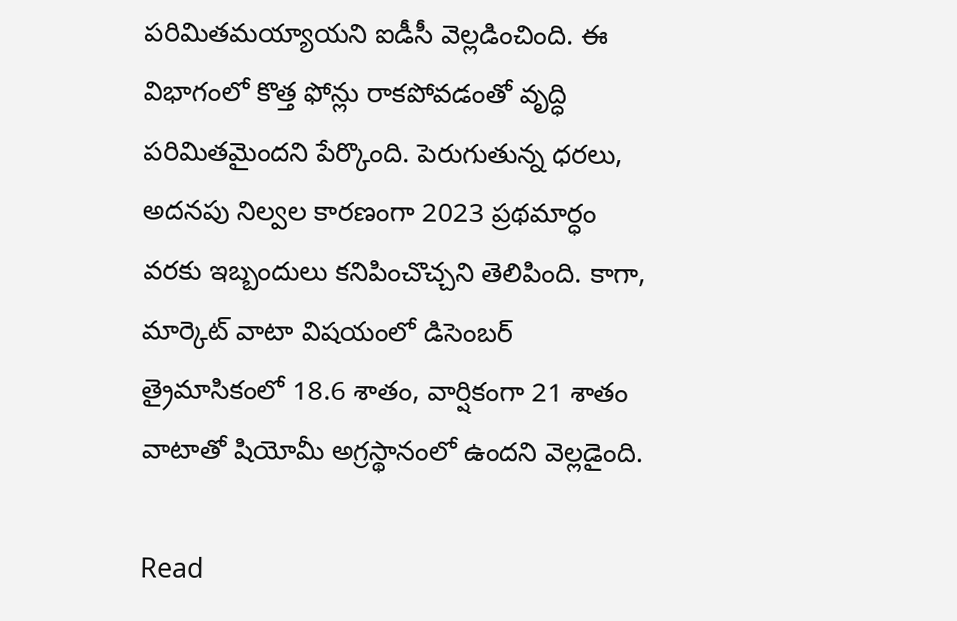పరిమితమయ్యాయని ఐడీసీ వెల్లడించింది. ఈ విభాగంలో కొత్త ఫోన్లు రాకపోవడంతో వృద్ధి పరిమితమైందని పేర్కొంది. పెరుగుతున్న ధరలు, అదనపు నిల్వల కారణంగా 2023 ప్రథమార్ధం వరకు ఇబ్బందులు కనిపించొచ్చని తెలిపింది. కాగా, మార్కెట్‌ వాటా విషయంలో డిసెంబర్‌ త్రైమాసికంలో 18.6 శాతం, వార్షికంగా 21 శాతం వాటాతో షియోమీ అగ్రస్థానంలో ఉందని వెల్లడైంది.

Read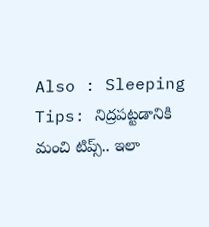Also : Sleeping Tips: నిద్రపట్టడానికి మంచి టిప్స్‌.. ఇలా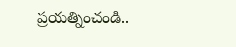ప్రయత్నించండి..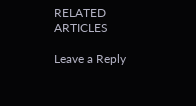RELATED ARTICLES

Leave a Reply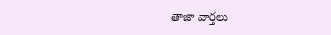తాజా వార్తలు